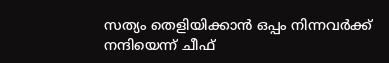സത്യം തെളിയിക്കാൻ ഒപ്പം നിന്നവർക്ക് നന്ദിയെന്ന് ചീഫ്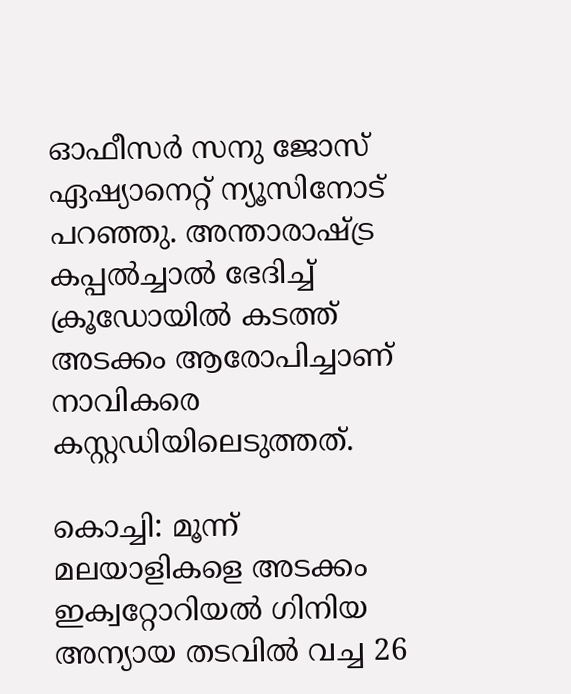ഓഫീസർ സനു ജോസ് ഏഷ്യാനെറ്റ് ന്യൂസിനോട് പറഞ്ഞു. അന്താരാഷ്ട്ര കപ്പൽച്ചാൽ ഭേദിച്ച് ക്രൂഡോയിൽ കടത്ത് അടക്കം ആരോപിച്ചാണ് നാവികരെ കസ്റ്റഡിയിലെടുത്തത്.

കൊച്ചി: മൂന്ന് മലയാളികളെ അടക്കം ഇക്വറ്റോറിയൽ ഗിനിയ അന്യായ തടവിൽ വച്ച 26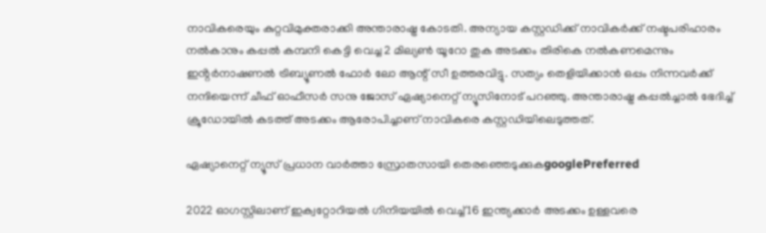നാവികരെയും കുറ്റവിമുക്തരാക്കി അന്താരാഷ്ട്ര കോടതി. അന്യായ കസ്റ്റഡിക്ക് നാവികർക്ക് നഷ്ടപരിഹാരം നൽകാനും കപ്പൽ കമ്പനി കെട്ടി വെച്ച 2 മില്യൺ യൂറോ തുക അടക്കം തിരികെ നൽകണമെന്നും ഇൻ്റർനാഷണൽ ട്രിബ്യൂണൽ ഫോർ ലോ ആന്റ് സീ ഉത്തരവിട്ടു. സത്യം തെളിയിക്കാൻ ഒപ്പം നിന്നവർക്ക് നന്ദിയെന്ന് ചീഫ് ഓഫീസർ സനു ജോസ് ഏഷ്യാനെറ്റ് ന്യൂസിനോട് പറഞ്ഞു. അന്താരാഷ്ട്ര കപ്പൽച്ചാൽ ഭേദിച്ച് ക്രൂഡോയിൽ കടത്ത് അടക്കം ആരോപിച്ചാണ് നാവികരെ കസ്റ്റഡിയിലെടുത്തത്.

ഏഷ്യാനെറ്റ് ന്യൂസ് പ്രധാന വാർത്താ സ്രോതസായി തെരഞ്ഞെടുക്കുകgooglePreferred

2022 ഓഗസ്റ്റിലാണ് ഇക്വറ്റോറിയൽ ഗിനിയയിൽ വെച്ച് 16 ഇന്ത്യക്കാർ അടക്കം ഉള്ളവരെ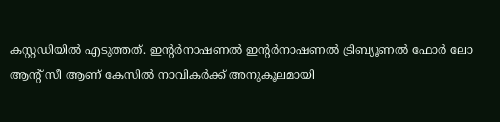കസ്റ്റഡിയിൽ എടുത്തത്. ഇൻ്റർനാഷണൽ ഇൻ്റർനാഷണൽ ട്രിബ്യൂണൽ ഫോർ ലോ ആന്റ് സീ ആണ് കേസിൽ നാവികർക്ക് അനുകൂലമായി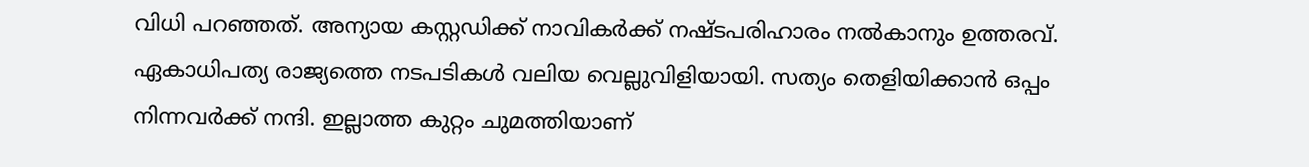വിധി പറഞ്ഞത്. അന്യായ കസ്റ്റഡിക്ക് നാവികർക്ക് നഷ്ടപരിഹാരം നൽകാനും ഉത്തരവ്. ഏകാധിപത്യ രാജ്യത്തെ നടപടികൾ വലിയ വെല്ലുവിളിയായി. സത്യം തെളിയിക്കാൻ ഒപ്പം നിന്നവർക്ക് നന്ദി. ഇല്ലാത്ത കുറ്റം ചുമത്തിയാണ്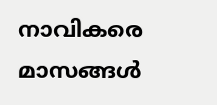നാവികരെ മാസങ്ങൾ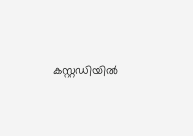കസ്റ്റഡിയിൽ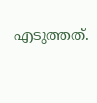എടുത്തത്.